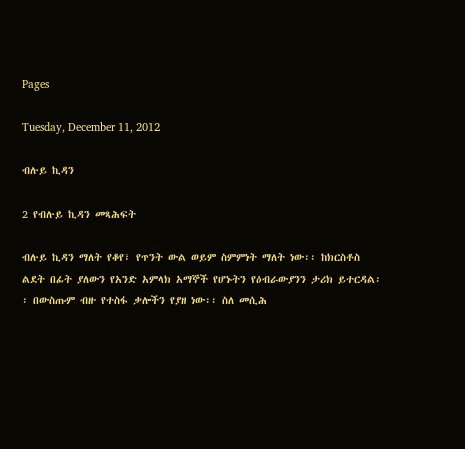Pages

Tuesday, December 11, 2012

ብሉይ ኪዳን

2 የብሉይ ኪዳን መጻሕፍት

ብሉይ ኪዳን ማለት የቆየ፣ የጥንት ውል ወይም ስምምነት ማለት ነው፡፡ ከክርስቶስ ልደት በፊት ያለውን የአንድ አምላክ አማኞች የሆኑትን የዕብራውያንን ታሪክ ይተርዳል፡፡ በውስጡም ብዙ የተስፋ ቃሎችን የያዘ ነው፡፡ ስለ መሲሕ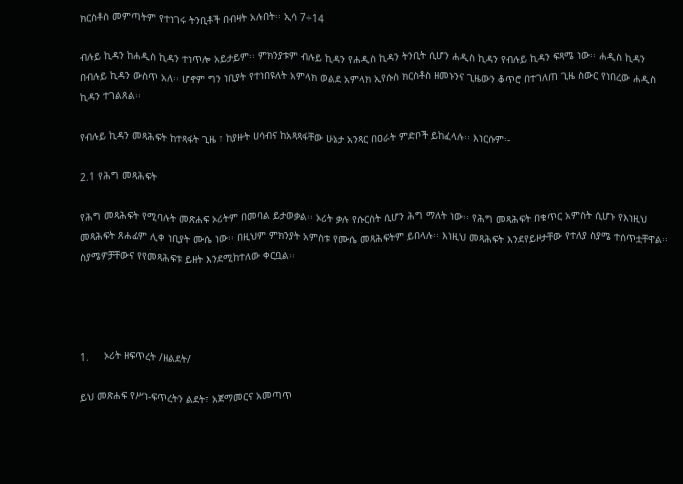ክርስቶስ መምጣትም የተነገሩ ትንቢቶች በብዛት አሉበት፡፡ ኢሳ 7÷14

ብሉይ ኪዳን ከሐዲስ ኪዳን ተነጥሎ አይታይም፡፡ ምክንያቱም ብሉይ ኪዳን የሐዲስ ኪዳን ትንቢት ሲሆን ሐዲስ ኪዳን የብሉይ ኪዳን ፍጻሜ ነው፡፡ ሐዲስ ኪዳን በብሉይ ኪዳን ውስጥ አለ፡፡ ሆኖም ግን ነቢያት የተነበዩለት አምላክ ወልደ አምላክ ኢየሱስ ክርስቶስ ዘመኑንና ጊዜውን ቆጥሮ በተገለጠ ጊዜ ስውር የነበረው ሐዲስ ኪዳን ተገልጸል፡፡

የብሉይ ኪዳን መጻሕፍት ከተጻፋት ጊዜ ፣ ከያዙት ሀሳብና ከአጻጻፋቸው ሁኔታ አንጻር በዐራት ምድቦች ይከፈላሉ፡፡ እነርሱም፡-

2.1 የሕግ መጻሕፍት

የሕግ መጻሕፍት የሚባሉት መጽሐፍ ኦሪትም በመባል ይታወቃል፡፡ ኦሪት ቃሉ የሱርስት ሲሆን ሕግ ማለት ነው፡፡ የሕግ መጻሕፍት በቁጥር አምስት ሲሆኑ የእነዚህ መጻሕፍት ጸሐፊም ሊቀ ነቢያት ሙሴ ነው፡፡ በዚህም ምክንያት አምስቱ የሙሴ መጻሕፍትም ይበላሉ፡፡ እነዚህ መጻሕፍት እንደየይዞታቸው የተለያ ስያሜ ተሰጥቷቸዋል፡፡ ስያሜዎቻቸውና የየመጻሕፍቱ ይዘት እንደሚከተለው ቀርቧል፡፡




1.     ኦሪት ዘፍጥረት /ዘልደት/

ይህ መጽሐፍ የሥነ-ፍጥረትን ልደት፣ አጀማመርና አመጣጥ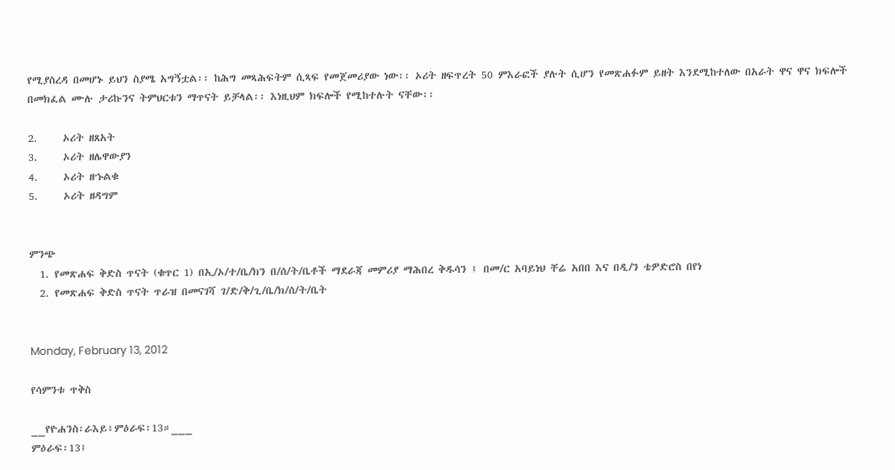የሚያስረዳ በመሆኑ ይህን ስያሜ አግኝቷል፡፡ ከሕግ መጻሕፍትም ሲጻፍ የመጀመሪያው ነው፡፡ ኦሪት ዘፍጥረት 50 ምእራፎች ያሉት ሲሆን የመጽሐፉም ይዘት እንደሚከተለው በአራት ዋና ዋና ክፍሎች በመክፈል ሙሉ ታሪኩንና ትምህርቱን ማጥናት ይቻላል፡፡ እነዚህም ክፍሎች የሚከተሉት ናቸው፡፡

2.     ኦሪት ዘጸአት
3.     ኦሪት ዘሌዋውያን
4.     ኦሪት ዘኁልቁ
5.     ኦሪት ዘዳግም


ምንጭ
  1. የመጽሐፍ ቅድስ ጥናት (ቁጥር 1) በኢ/ኦ/ተ/ቤ/ክን በ/ሰ/ት/ቤቶች ማደራጃ መምሪያ ማሕበረ ቅዱሳን ፤ በመ/ር አባይነህ ቸሬ አበበ እና በዲ/ን ቴዎድሮስ በየነ
  2. የመጽሐፍ ቅድስ ጥናት ጥራዝ በመናገሻ ገ/ድ/ቅ/ጊ/ቤ/ክ/ሰ/ት/ቤት


Monday, February 13, 2012

የሳምንቱ ጥቅስ

__የዮሐንስ፡ራእይ፥ምዕራፍ፡13።___
ምዕራፍ፡13፤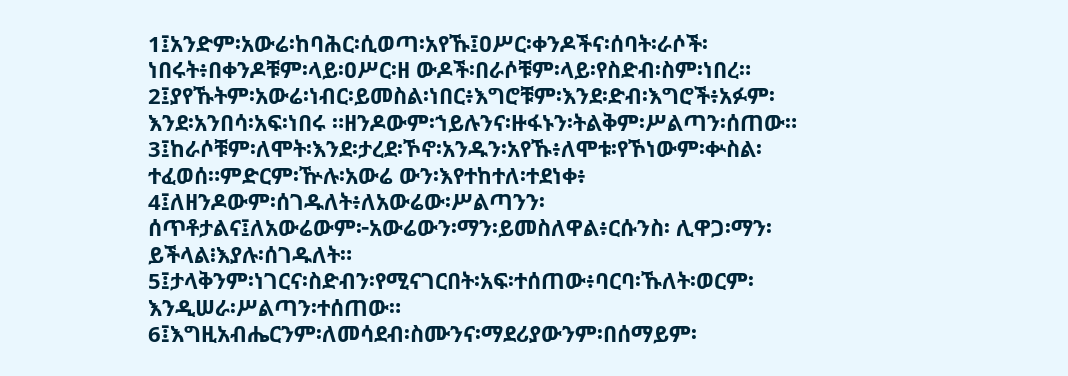1፤አንድም፡አውሬ፡ከባሕር፡ሲወጣ፡አየኹ፤ዐሥር፡ቀንዶችና፡ሰባት፡ራሶች፡ነበሩት፥በቀንዶቹም፡ላይ፡ዐሥር፡ዘ ውዶች፡በራሶቹም፡ላይ፡የስድብ፡ስም፡ነበረ።
2፤ያየኹትም፡አውሬ፡ነብር፡ይመስል፡ነበር፥እግሮቹም፡እንደ፡ድብ፡እግሮች፥አፉም፡እንደ፡አንበሳ፡አፍ፡ነበሩ ።ዘንዶውም፡ኀይሉንና፡ዙፋኑን፡ትልቅም፡ሥልጣን፡ሰጠው።
3፤ከራሶቹም፡ለሞት፡እንደ፡ታረደ፡ኾኖ፡አንዱን፡አየኹ፥ለሞቱ፡የኾነውም፡ቍስል፡ተፈወሰ።ምድርም፡ዅሉ፡አውሬ ውን፡እየተከተለ፡ተደነቀ፥
4፤ለዘንዶውም፡ሰገዱለት፥ለአውሬው፡ሥልጣንን፡ሰጥቶታልና፤ለአውሬውም፦አውሬውን፡ማን፡ይመስለዋል፥ርሱንስ፡ ሊዋጋ፡ማን፡ይችላል፧እያሉ፡ሰገዱለት።
5፤ታላቅንም፡ነገርና፡ስድብን፡የሚናገርበት፡አፍ፡ተሰጠው፥ባርባ፡ኹለት፡ወርም፡እንዲሠራ፡ሥልጣን፡ተሰጠው።
6፤እግዚአብሔርንም፡ለመሳደብ፡ስሙንና፡ማደሪያውንም፡በሰማይም፡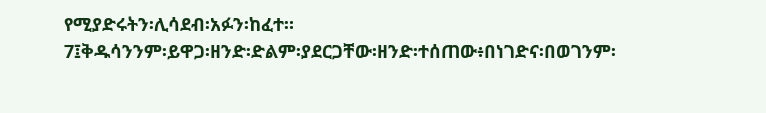የሚያድሩትን፡ሊሳደብ፡አፉን፡ከፈተ።
7፤ቅዱሳንንም፡ይዋጋ፡ዘንድ፡ድልም፡ያደርጋቸው፡ዘንድ፡ተሰጠው፥በነገድና፡በወገንም፡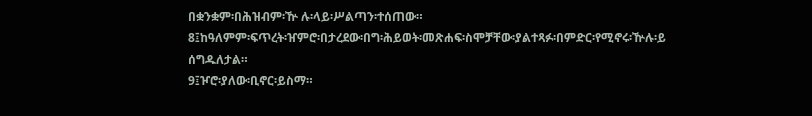በቋንቋም፡በሕዝብም፡ዅ ሉ፡ላይ፡ሥልጣን፡ተሰጠው።
8፤ከዓለምም፡ፍጥረት፡ዠምሮ፡በታረደው፡በግ፡ሕይወት፡መጽሐፍ፡ስሞቻቸው፡ያልተጻፉ፡በምድር፡የሚኖሩ፡ዅሉ፡ይ ሰግዱለታል።
9፤ዦሮ፡ያለው፡ቢኖር፡ይስማ።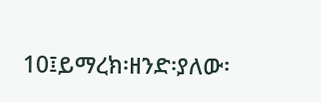10፤ይማረክ፡ዘንድ፡ያለው፡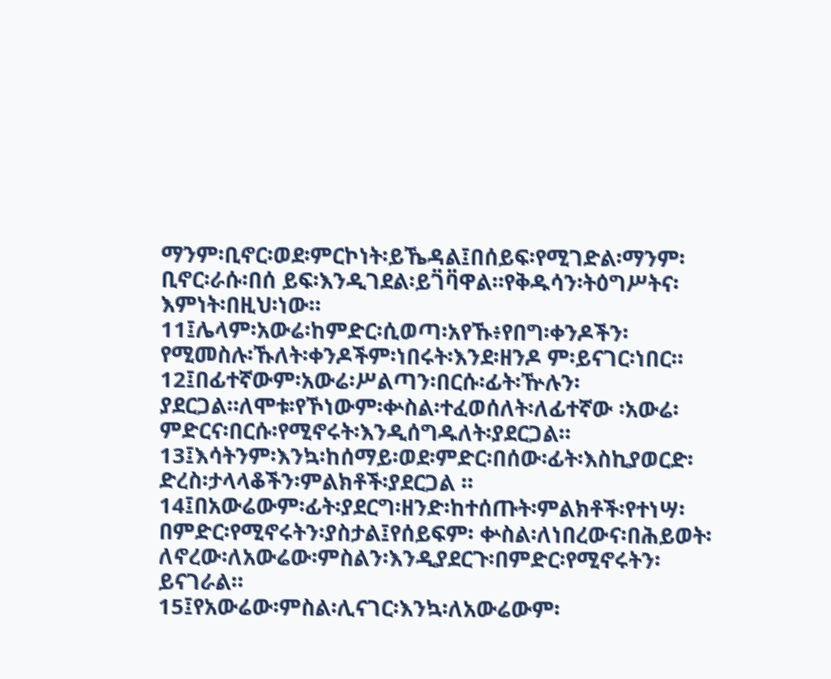ማንም፡ቢኖር፡ወደ፡ምርኮነት፡ይኼዳል፤በሰይፍ፡የሚገድል፡ማንም፡ቢኖር፡ራሱ፡በሰ ይፍ፡እንዲገደል፡ይገ፟ባ፟ዋል።የቅዱሳን፡ትዕግሥትና፡እምነት፡በዚህ፡ነው።
11፤ሌላም፡አውሬ፡ከምድር፡ሲወጣ፡አየኹ፥የበግ፡ቀንዶችን፡የሚመስሉ፡ኹለት፡ቀንዶችም፡ነበሩት፡እንደ፡ዘንዶ ም፡ይናገር፡ነበር።
12፤በፊተኛውም፡አውሬ፡ሥልጣን፡በርሱ፡ፊት፡ዅሉን፡ያደርጋል።ለሞቱ፡የኾነውም፡ቍስል፡ተፈወሰለት፡ለፊተኛው ፡አውሬ፡ምድርና፡በርሱ፡የሚኖሩት፡እንዲሰግዱለት፡ያደርጋል።
13፤እሳትንም፡እንኳ፡ከሰማይ፡ወደ፡ምድር፡በሰው፡ፊት፡እስኪያወርድ፡ድረስ፡ታላላቆችን፡ምልክቶች፡ያደርጋል ።
14፤በአውሬውም፡ፊት፡ያደርግ፡ዘንድ፡ከተሰጡት፡ምልክቶች፡የተነሣ፡በምድር፡የሚኖሩትን፡ያስታል፤የሰይፍም፡ ቍስል፡ለነበረውና፡በሕይወት፡ለኖረው፡ለአውሬው፡ምስልን፡እንዲያደርጉ፡በምድር፡የሚኖሩትን፡ይናገራል።
15፤የአውሬው፡ምስል፡ሊናገር፡እንኳ፡ለአውሬውም፡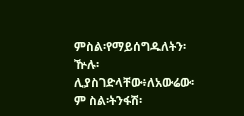ምስል፡የማይሰግዱለትን፡ዅሉ፡ሊያስገድላቸው፥ለአውሬው፡ም ስል፡ትንፋሽ፡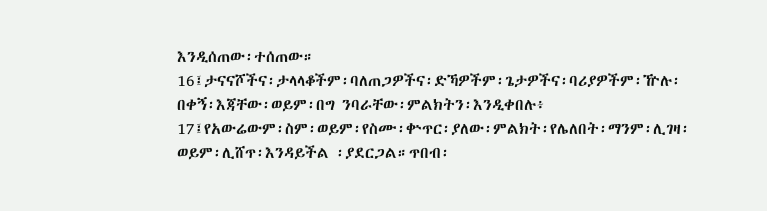እንዲሰጠው፡ተሰጠው።
16፤ታናናሾችና፡ታላላቆችም፡ባለጠጋዎችና፡ድኻዎችም፡ጌታዎችና፡ባሪያዎችም፡ዅሉ፡በቀኝ፡እጃቸው፡ወይም፡በግ ንባራቸው፡ምልክትን፡እንዲቀበሉ፥
17፤የአውሬውም፡ስም፡ወይም፡የስሙ፡ቍጥር፡ያለው፡ምልክት፡የሌለበት፡ማንም፡ሊገዛ፡ወይም፡ሊሸጥ፡እንዳይችል ፡ያደርጋል።ጥበብ፡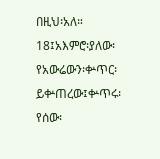በዚህ፡አለ።
18፤አእምሮ፡ያለው፡የአውሬውን፡ቍጥር፡ይቍጠረው፤ቍጥሩ፡የሰው፡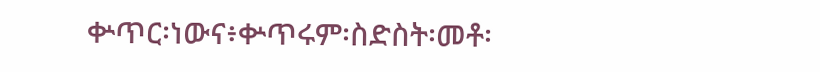ቍጥር፡ነውና፥ቍጥሩም፡ስድስት፡መቶ፡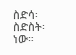ስድሳ፡ ስድስት፡ነው።